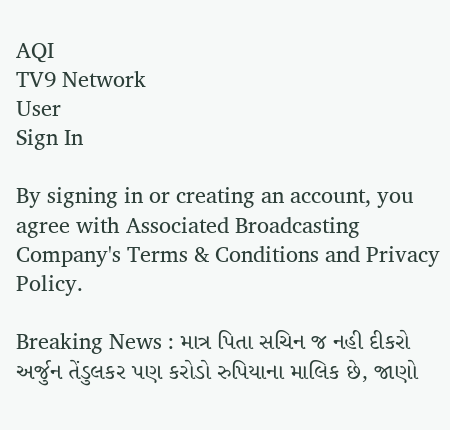AQI
TV9 Network
User
Sign In

By signing in or creating an account, you agree with Associated Broadcasting Company's Terms & Conditions and Privacy Policy.

Breaking News : માત્ર પિતા સચિન જ નહી દીકરો અર્જુન તેંડુલકર પણ કરોડો રુપિયાના માલિક છે, જાણો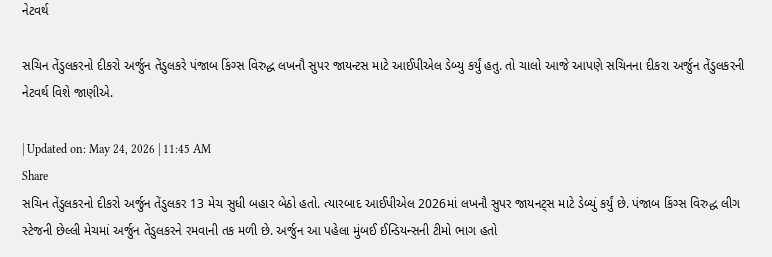નેટવર્થ

સચિન તેંડુલકરનો દીકરો અર્જુન તેંડુલકરે પંજાબ કિંગ્સ વિરુદ્ધ લખનૌ સુપર જાયન્ટસ માટે આઈપીએલ ડેબ્યુ કર્યું હતુ. તો ચાલો આજે આપણે સચિનના દીકરા અર્જુન તેંડુલકરની નેટવર્થ વિશે જાણીએ.

| Updated on: May 24, 2026 | 11:45 AM
Share
સચિન તેંડુલકરનો દીકરો અર્જુન તેંડુલકર 13 મેચ સુધી બહાર બેઠો હતો. ત્યારબાદ આઈપીએલ 2026માં લખનૌ સુપર જાયનટ્સ માટે ડેબ્યું કર્યું છે. પંજાબ કિંગ્સ વિરુદ્ધ લીગ સ્ટેજની છેલ્લી મેચમાં અર્જુન તેંડુલકરને રમવાની તક મળી છે. અર્જુન આ પહેલા મુંબઈ ઈન્ડિયન્સની ટીમો ભાગ હતો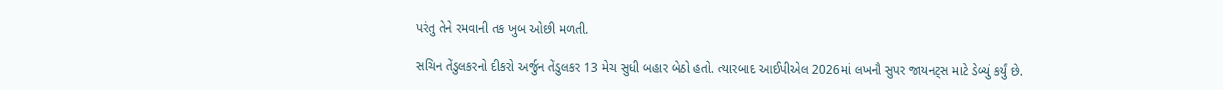પરંતુ તેને રમવાની તક ખુબ ઓછી મળતી.

સચિન તેંડુલકરનો દીકરો અર્જુન તેંડુલકર 13 મેચ સુધી બહાર બેઠો હતો. ત્યારબાદ આઈપીએલ 2026માં લખનૌ સુપર જાયનટ્સ માટે ડેબ્યું કર્યું છે.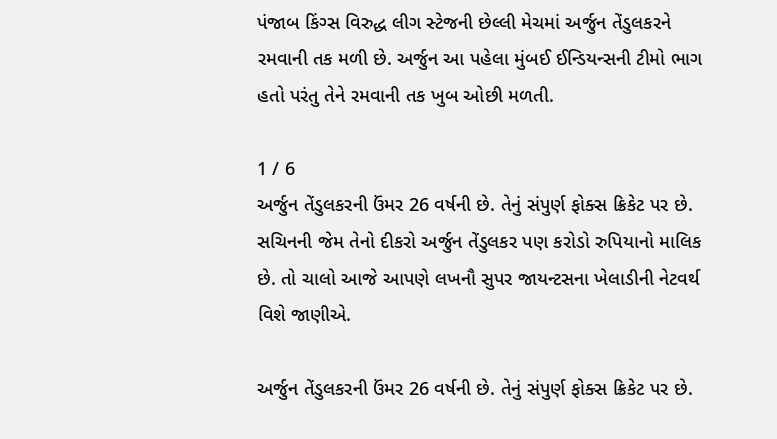પંજાબ કિંગ્સ વિરુદ્ધ લીગ સ્ટેજની છેલ્લી મેચમાં અર્જુન તેંડુલકરને રમવાની તક મળી છે. અર્જુન આ પહેલા મુંબઈ ઈન્ડિયન્સની ટીમો ભાગ હતો પરંતુ તેને રમવાની તક ખુબ ઓછી મળતી.

1 / 6
અર્જુન તેંડુલકરની ઉંમર 26 વર્ષની છે. તેનું સંપુર્ણ ફોક્સ ક્રિકેટ પર છે. સચિનની જેમ તેનો દીકરો અર્જુન તેંડુલકર પણ કરોડો રુપિયાનો માલિક છે. તો ચાલો આજે આપણે લખનૌ સુપર જાયન્ટસના ખેલાડીની નેટવર્થ વિશે જાણીએ.

અર્જુન તેંડુલકરની ઉંમર 26 વર્ષની છે. તેનું સંપુર્ણ ફોક્સ ક્રિકેટ પર છે.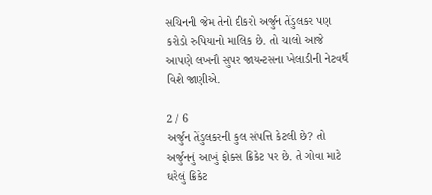સચિનની જેમ તેનો દીકરો અર્જુન તેંડુલકર પણ કરોડો રુપિયાનો માલિક છે. તો ચાલો આજે આપણે લખનૌ સુપર જાયન્ટસના ખેલાડીની નેટવર્થ વિશે જાણીએ.

2 / 6
અર્જુન તેંડુલકરની કુલ સંપત્તિ કેટલી છે? તો અર્જુનનું આખું ફોક્સ ક્રિકેટ પર છે. તે ગોવા માટે ઘરેલું ક્રિકેટ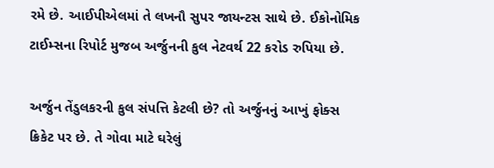રમે છે. આઈપીએલમાં તે લખનૌ સુપર જાયન્ટસ સાથે છે. ઈકોનોમિક ટાઈમ્સના રિપોર્ટ મુજબ અર્જુનની કુલ નેટવર્થ 22 કરોડ રુપિયા છે.

અર્જુન તેંડુલકરની કુલ સંપત્તિ કેટલી છે? તો અર્જુનનું આખું ફોક્સ ક્રિકેટ પર છે. તે ગોવા માટે ઘરેલું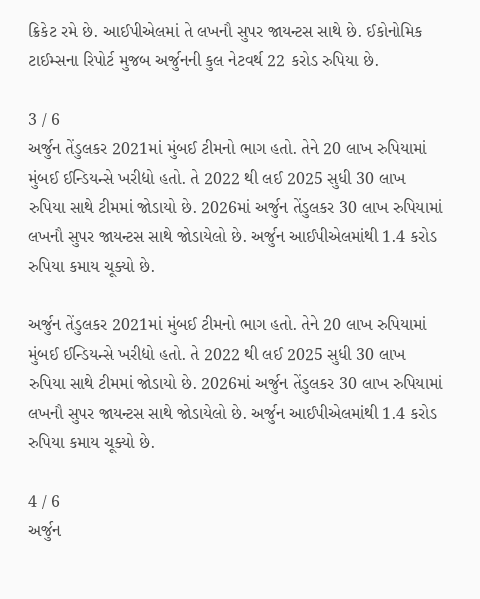ક્રિકેટ રમે છે. આઈપીએલમાં તે લખનૌ સુપર જાયન્ટસ સાથે છે. ઈકોનોમિક ટાઈમ્સના રિપોર્ટ મુજબ અર્જુનની કુલ નેટવર્થ 22 કરોડ રુપિયા છે.

3 / 6
અર્જુન તેંડુલકર 2021માં મુંબઈ ટીમનો ભાગ હતો. તેને 20 લાખ રુપિયામાં મુંબઈ ઈન્ડિયન્સે ખરીદ્યો હતો. તે 2022 થી લઈ 2025 સુધી 30 લાખ રુપિયા સાથે ટીમમાં જોડાયો છે. 2026માં અર્જુન તેંડુલકર 30 લાખ રુપિયામાં લખનૌ સુપર જાયન્ટસ સાથે જોડાયેલો છે. અર્જુન આઈપીએલમાંથી 1.4 કરોડ રુપિયા કમાય ચૂક્યો છે.

અર્જુન તેંડુલકર 2021માં મુંબઈ ટીમનો ભાગ હતો. તેને 20 લાખ રુપિયામાં મુંબઈ ઈન્ડિયન્સે ખરીદ્યો હતો. તે 2022 થી લઈ 2025 સુધી 30 લાખ રુપિયા સાથે ટીમમાં જોડાયો છે. 2026માં અર્જુન તેંડુલકર 30 લાખ રુપિયામાં લખનૌ સુપર જાયન્ટસ સાથે જોડાયેલો છે. અર્જુન આઈપીએલમાંથી 1.4 કરોડ રુપિયા કમાય ચૂક્યો છે.

4 / 6
અર્જુન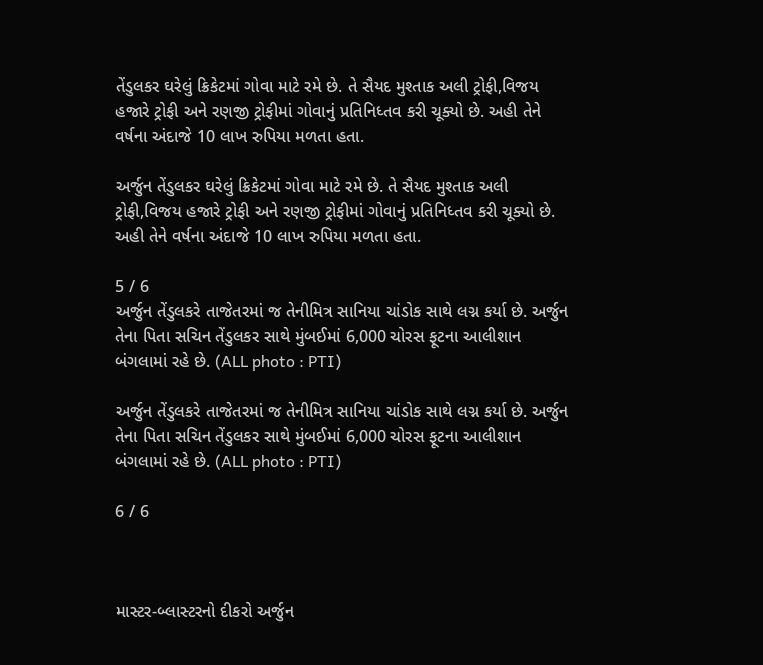તેંડુલકર ઘરેલું ક્રિકેટમાં ગોવા માટે રમે છે. તે સૈયદ મુશ્તાક અલી ટ્રોફી,વિજય હજારે ટ્રોફી અને રણજી ટ્રોફીમાં ગોવાનું પ્રતિનિધ્તવ કરી ચૂક્યો છે. અહી તેને વર્ષના અંદાજે 10 લાખ રુપિયા મળતા હતા.

અર્જુન તેંડુલકર ઘરેલું ક્રિકેટમાં ગોવા માટે રમે છે. તે સૈયદ મુશ્તાક અલી ટ્રોફી,વિજય હજારે ટ્રોફી અને રણજી ટ્રોફીમાં ગોવાનું પ્રતિનિધ્તવ કરી ચૂક્યો છે. અહી તેને વર્ષના અંદાજે 10 લાખ રુપિયા મળતા હતા.

5 / 6
અર્જુન તેંડુલકરે તાજેતરમાં જ તેનીમિત્ર સાનિયા ચાંડોક સાથે લગ્ન કર્યા છે. અર્જુન તેના પિતા સચિન તેંડુલકર સાથે મુંબઈમાં 6,000 ચોરસ ફૂટના આલીશાન બંગલામાં રહે છે. (ALL photo : PTI)

અર્જુન તેંડુલકરે તાજેતરમાં જ તેનીમિત્ર સાનિયા ચાંડોક સાથે લગ્ન કર્યા છે. અર્જુન તેના પિતા સચિન તેંડુલકર સાથે મુંબઈમાં 6,000 ચોરસ ફૂટના આલીશાન બંગલામાં રહે છે. (ALL photo : PTI)

6 / 6



માસ્ટર-બ્લાસ્ટરનો દીકરો અર્જુન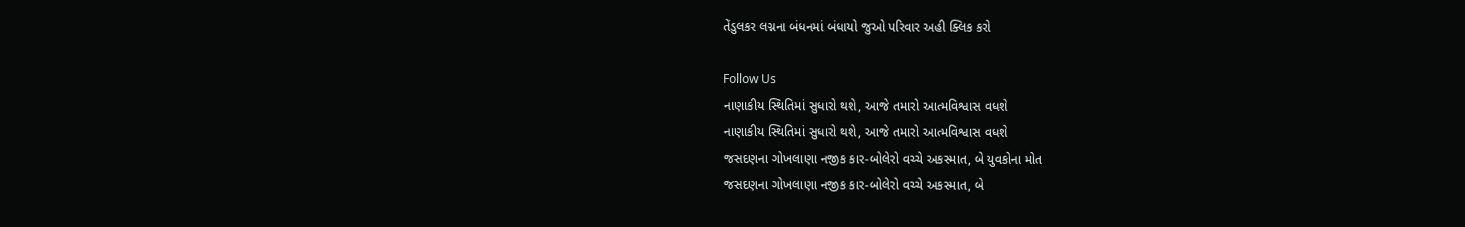તેંડુલકર લગ્નના બંધનમાં બંધાયો જુઓ પરિવાર અહી ક્લિક કરો

Follow Us
નાણાકીય સ્થિતિમાં સુધારો થશે, આજે તમારો આત્મવિશ્વાસ વધશે
નાણાકીય સ્થિતિમાં સુધારો થશે, આજે તમારો આત્મવિશ્વાસ વધશે
જસદણના ગોખલાણા નજીક કાર-બોલેરો વચ્ચે અકસ્માત, બે યુવકોના મોત
જસદણના ગોખલાણા નજીક કાર-બોલેરો વચ્ચે અકસ્માત, બે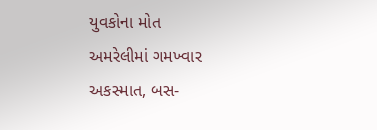યુવકોના મોત
અમરેલીમાં ગમખ્વાર અકસ્માત, બસ-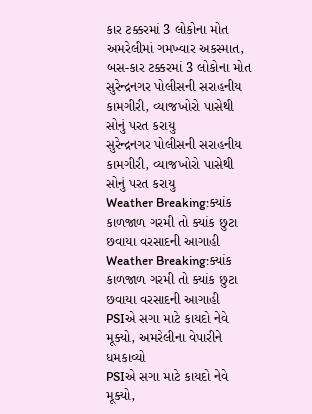કાર ટક્કરમાં 3 લોકોના મોત
અમરેલીમાં ગમખ્વાર અકસ્માત, બસ-કાર ટક્કરમાં 3 લોકોના મોત
સુરેન્દ્રનગર પોલીસની સરાહનીય કામગીરી, વ્યાજખોરો પાસેથી સોનું પરત કરાયુ
સુરેન્દ્રનગર પોલીસની સરાહનીય કામગીરી, વ્યાજખોરો પાસેથી સોનું પરત કરાયુ
Weather Breaking:ક્યાંક કાળજાળ ગરમી તો ક્યાંક છુટા છવાયા વરસાદની આગાહી
Weather Breaking:ક્યાંક કાળજાળ ગરમી તો ક્યાંક છુટા છવાયા વરસાદની આગાહી
PSIએ સગા માટે કાયદો નેવે મૂક્યો, અમરેલીના વેપારીને ધમકાવ્યો
PSIએ સગા માટે કાયદો નેવે મૂક્યો,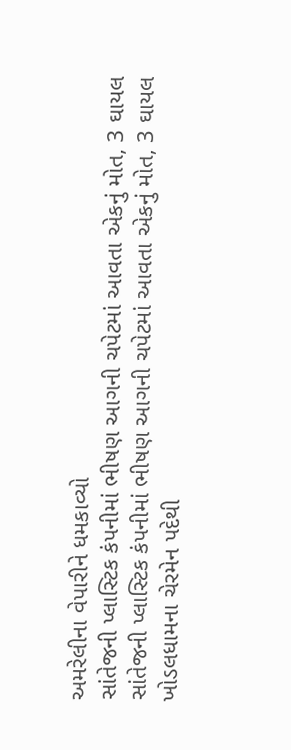અમરેલીના વેપારીને ધમકાવ્યો
સાંતેજની પ્લાસ્ટિક કંપનીમાં ભીષણ આગની ચપેટમાં આવતા એકનું મોત, 3 ઘાયલ
સાંતેજની પ્લાસ્ટિક કંપનીમાં ભીષણ આગની ચપેટમાં આવતા એકનું મોત, 3 ઘાયલ
ખોડલધામના ચેરમેન પદેથી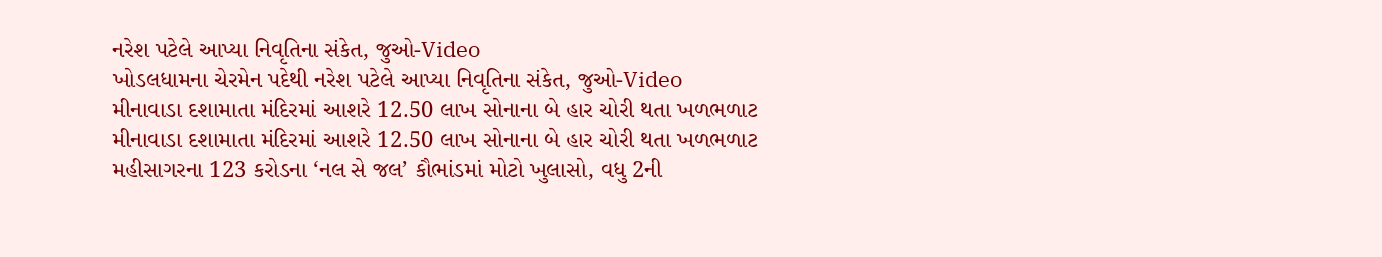નરેશ પટેલે આપ્યા નિવૃતિના સંકેત, જુઓ-Video
ખોડલધામના ચેરમેન પદેથી નરેશ પટેલે આપ્યા નિવૃતિના સંકેત, જુઓ-Video
મીનાવાડા દશામાતા મંદિરમાં આશરે 12.50 લાખ સોનાના બે હાર ચોરી થતા ખળભળાટ
મીનાવાડા દશામાતા મંદિરમાં આશરે 12.50 લાખ સોનાના બે હાર ચોરી થતા ખળભળાટ
મહીસાગરના 123 કરોડના ‘નલ સે જલ’ કૌભાંડમાં મોટો ખુલાસો, વધુ 2ની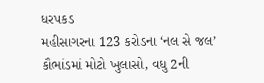ધરપકડ
મહીસાગરના 123 કરોડના ‘નલ સે જલ’ કૌભાંડમાં મોટો ખુલાસો, વધુ 2ની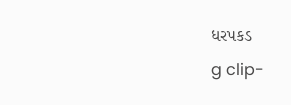ધરપકડ
g clip-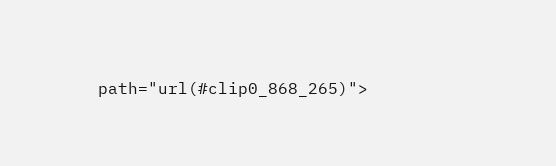path="url(#clip0_868_265)">